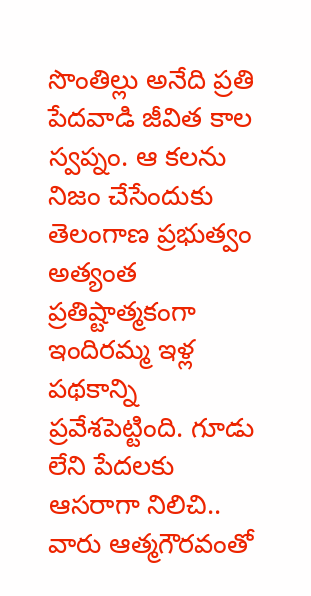సొంతిల్లు అనేది ప్రతి పేదవాడి జీవిత కాల స్వప్నం. ఆ కలను నిజం చేసేందుకు తెలంగాణ ప్రభుత్వం అత్యంత ప్రతిష్టాత్మకంగా ఇందిరమ్మ ఇళ్ల పథకాన్ని ప్రవేశపెట్టింది. గూడు లేని పేదలకు ఆసరాగా నిలిచి.. వారు ఆత్మగౌరవంతో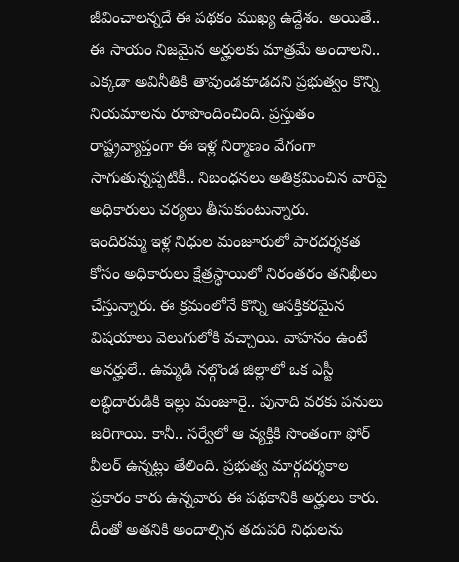జీవించాలన్నదే ఈ పథకం ముఖ్య ఉద్దేశం. అయితే.. ఈ సాయం నిజమైన అర్హులకు మాత్రమే అందాలని.. ఎక్కడా అవినీతికి తావుండకూడదని ప్రభుత్వం కొన్ని నియమాలను రూపొందించింది. ప్రస్తుతం రాష్ట్రవ్యాప్తంగా ఈ ఇళ్ల నిర్మాణం వేగంగా సాగుతున్నప్పటికీ.. నిబంధనలు అతిక్రమించిన వారిపై అధికారులు చర్యలు తీసుకుంటున్నారు.
ఇందిరమ్మ ఇళ్ల నిధుల మంజూరులో పారదర్శకత కోసం అధికారులు క్షేత్రస్థాయిలో నిరంతరం తనిఖీలు చేస్తున్నారు. ఈ క్రమంలోనే కొన్ని ఆసక్తికరమైన విషయాలు వెలుగులోకి వచ్చాయి. వాహనం ఉంటే అనర్హులే.. ఉమ్మడి నల్గొండ జిల్లాలో ఒక ఎస్టీ లబ్ధిదారుడికి ఇల్లు మంజూరై.. పునాది వరకు పనులు జరిగాయి. కానీ.. సర్వేలో ఆ వ్యక్తికి సొంతంగా ఫోర్ వీలర్ ఉన్నట్లు తేలింది. ప్రభుత్వ మార్గదర్శకాల ప్రకారం కారు ఉన్నవారు ఈ పథకానికి అర్హులు కారు. దీంతో అతనికి అందాల్సిన తదుపరి నిధులను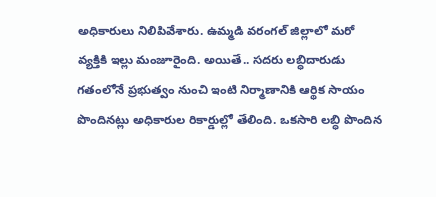అధికారులు నిలిపివేశారు. ఉమ్మడి వరంగల్ జిల్లాలో మరో వ్యక్తికి ఇల్లు మంజూరైంది. అయితే.. సదరు లబ్ధిదారుడు గతంలోనే ప్రభుత్వం నుంచి ఇంటి నిర్మాణానికి ఆర్థిక సాయం పొందినట్లు అధికారుల రికార్డుల్లో తేలింది. ఒకసారి లబ్ధి పొందిన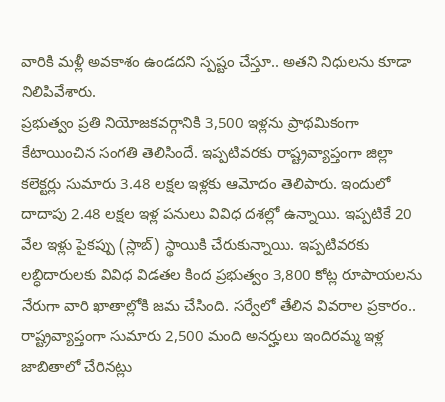వారికి మళ్లీ అవకాశం ఉండదని స్పష్టం చేస్తూ.. అతని నిధులను కూడా నిలిపివేశారు.
ప్రభుత్వం ప్రతి నియోజకవర్గానికి 3,500 ఇళ్లను ప్రాథమికంగా కేటాయించిన సంగతి తెలిసిందే. ఇప్పటివరకు రాష్ట్రవ్యాప్తంగా జిల్లా కలెక్టర్లు సుమారు 3.48 లక్షల ఇళ్లకు ఆమోదం తెలిపారు. ఇందులో దాదాపు 2.48 లక్షల ఇళ్ల పనులు వివిధ దశల్లో ఉన్నాయి. ఇప్పటికే 20 వేల ఇళ్లు పైకప్పు (స్లాబ్) స్థాయికి చేరుకున్నాయి. ఇప్పటివరకు లబ్ధిదారులకు వివిధ విడతల కింద ప్రభుత్వం 3,800 కోట్ల రూపాయలను నేరుగా వారి ఖాతాల్లోకి జమ చేసింది. సర్వేలో తేలిన వివరాల ప్రకారం.. రాష్ట్రవ్యాప్తంగా సుమారు 2,500 మంది అనర్హులు ఇందిరమ్మ ఇళ్ల జాబితాలో చేరినట్లు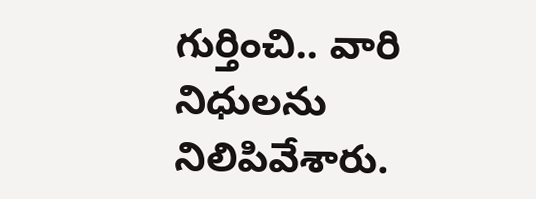గుర్తించి.. వారి నిధులను నిలిపివేశారు.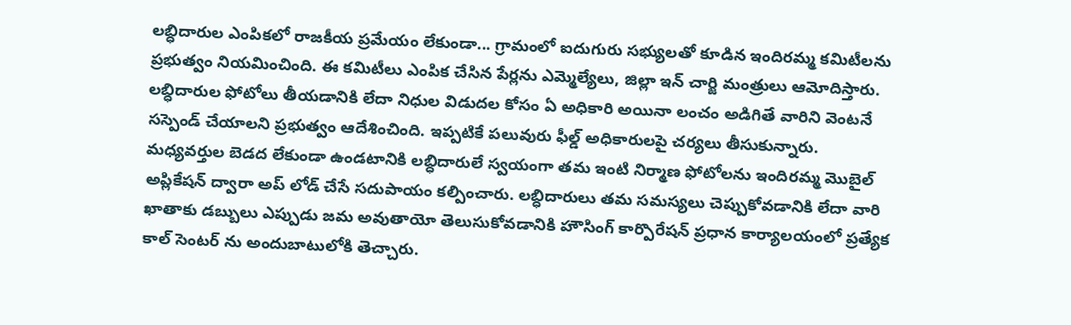లబ్ధిదారుల ఎంపికలో రాజకీయ ప్రమేయం లేకుండా... గ్రామంలో ఐదుగురు సభ్యులతో కూడిన ఇందిరమ్మ కమిటీలను ప్రభుత్వం నియమించింది. ఈ కమిటీలు ఎంపిక చేసిన పేర్లను ఎమ్మెల్యేలు, జిల్లా ఇన్ చార్జి మంత్రులు ఆమోదిస్తారు. లబ్ధిదారుల ఫోటోలు తీయడానికి లేదా నిధుల విడుదల కోసం ఏ అధికారి అయినా లంచం అడిగితే వారిని వెంటనే సస్పెండ్ చేయాలని ప్రభుత్వం ఆదేశించింది. ఇప్పటికే పలువురు ఫీల్డ్ అధికారులపై చర్యలు తీసుకున్నారు.
మధ్యవర్తుల బెడద లేకుండా ఉండటానికి లబ్ధిదారులే స్వయంగా తమ ఇంటి నిర్మాణ ఫోటోలను ఇందిరమ్మ మొబైల్ అప్లికేషన్ ద్వారా అప్ లోడ్ చేసే సదుపాయం కల్పించారు. లబ్ధిదారులు తమ సమస్యలు చెప్పుకోవడానికి లేదా వారి ఖాతాకు డబ్బులు ఎప్పుడు జమ అవుతాయో తెలుసుకోవడానికి హౌసింగ్ కార్పొరేషన్ ప్రధాన కార్యాలయంలో ప్రత్యేక కాల్ సెంటర్ ను అందుబాటులోకి తెచ్చారు.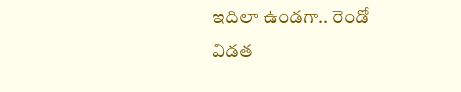ఇదిలా ఉండగా.. రెండో విడత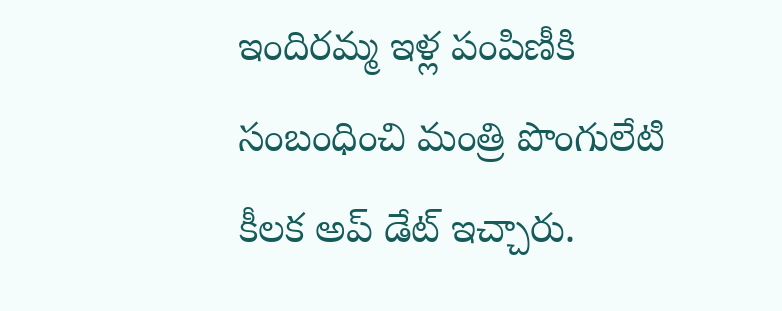ఇందిరమ్మ ఇళ్ల పంపిణీకి సంబంధించి మంత్రి పొంగులేటి కీలక అప్ డేట్ ఇచ్చారు.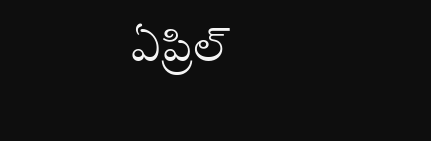ఏప్రిల్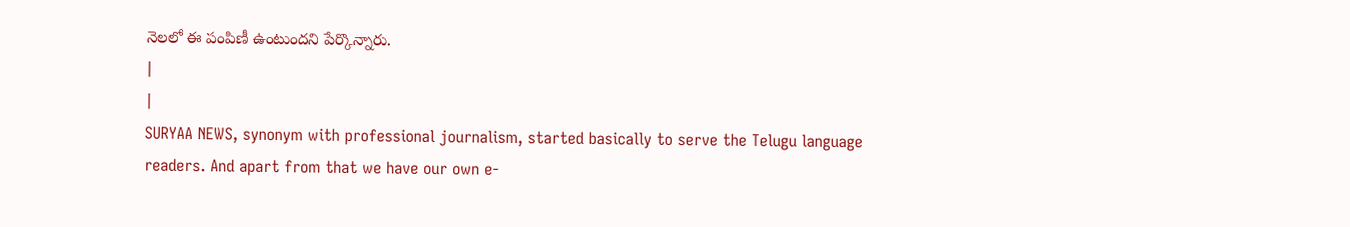నెలలో ఈ పంపిణీ ఉంటుందని పేర్కొన్నారు.
|
|
SURYAA NEWS, synonym with professional journalism, started basically to serve the Telugu language readers. And apart from that we have our own e-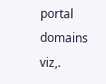portal domains viz,.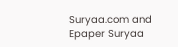Suryaa.com and Epaper Suryaa